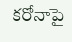కరోనాపై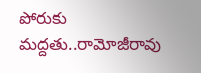పోరుకు మద్దతు..రామోజీరావు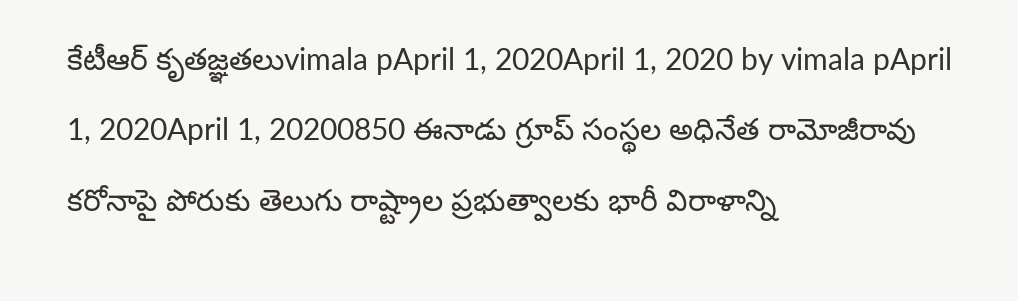కేటీఆర్ కృతజ్ఞతలుvimala pApril 1, 2020April 1, 2020 by vimala pApril 1, 2020April 1, 20200850 ఈనాడు గ్రూప్ సంస్థల అధినేత రామోజీరావు కరోనాపై పోరుకు తెలుగు రాష్ట్రాల ప్రభుత్వాలకు భారీ విరాళాన్ని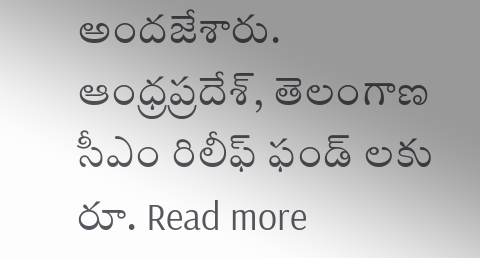అందజేశారు. ఆంధ్రప్రదేశ్, తెలంగాణ సీఎం రిలీఫ్ ఫండ్ లకు రూ. Read more